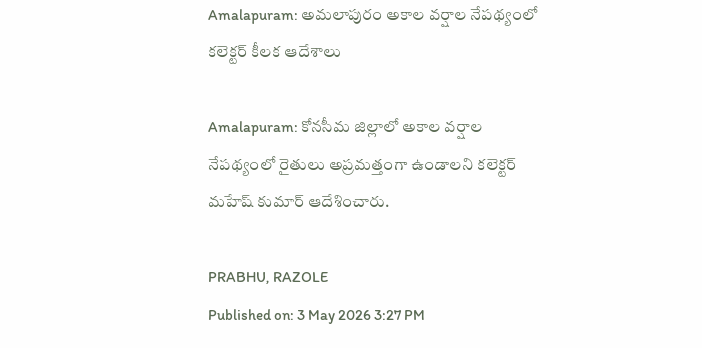Amalapuram: అమలాపురం అకాల వర్షాల నేపథ్యంలో కలెక్టర్ కీలక ఆదేశాలు

Amalapuram: కోనసీమ జిల్లాలో అకాల వర్షాల నేపథ్యంలో రైతులు అప్రమత్తంగా ఉండాలని కలెక్టర్ మహేష్ కుమార్ ఆదేశించారు.

PRABHU, RAZOLE
Published on: 3 May 2026 3:27 PM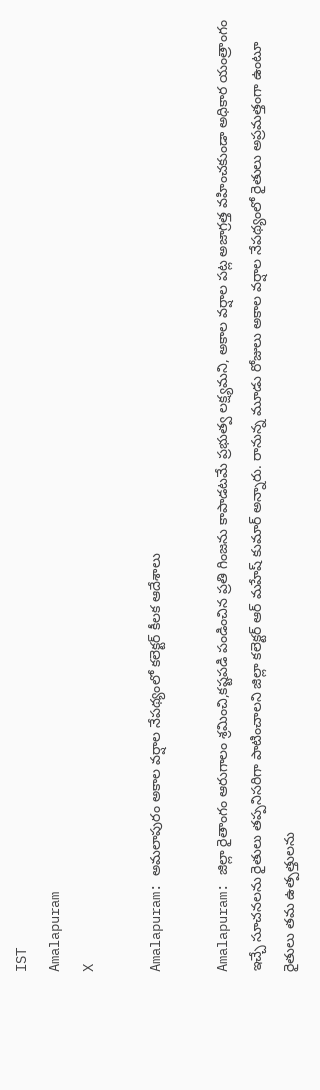IST
Amalapuram
X

Amalapuram: అమలాపురం అకాల వర్షాల నేపథ్యంలో కలెక్టర్ కీలక ఆదేశాలు

Amalapuram: జిల్లా రైతాంగం ఆరుగాలం శ్రమించి,కష్టపడి పండించిన ప్రతి గింజను కాపాడటమే ప్రభుత్వ లక్ష్యమని, అకాల వర్షాల పట్ల అజాగ్రత్త వహించకుండా అధికార యంత్రాంగం ఇచ్చే సూచనలను రైతులు తప్పనిసరిగా పాటించాలని జిల్లా కలెక్టర్ ఆర్ మహేష్ కుమార్ అన్నారు. రానున్న మూడు రోజులు అకాల వర్షాల నేపథ్యంలో రైతులు అప్రమత్తంగా ఉంటూ రైతులు తమ ఉత్పత్తులను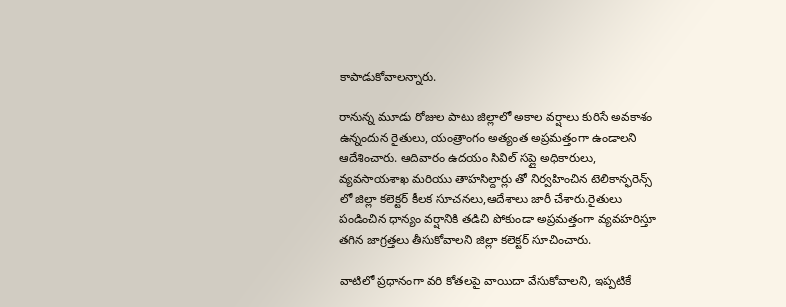కాపాడుకోవాలన్నారు.

రానున్న మూడు రోజుల పాటు జిల్లాలో అకాల వర్షాలు కురిసే అవకాశం ఉన్నందున రైతులు, యంత్రాంగం అత్యంత అప్రమత్తంగా ఉండాలని ఆదేశించారు. ఆదివారం ఉదయం సివిల్ సప్లై అధికారులు, వ్యవసాయశాఖ మరియు తాహసిల్దార్లు తో నిర్వహించిన టెలికాన్ఫరెన్స్‌ లో జిల్లా కలెక్టర్ కీలక సూచనలు,ఆదేశాలు జారీ చేశారు.రైతులు పండించిన ధాన్యం వర్షానికి తడిచి పోకుండా అప్రమత్తంగా వ్యవహరిస్తూ తగిన జాగ్రత్తలు తీసుకోవాలని జిల్లా కలెక్టర్ సూచించారు.

వాటిలో ప్రధానంగా వరి కోతలపై వాయిదా వేసుకోవాలని, ఇప్పటికే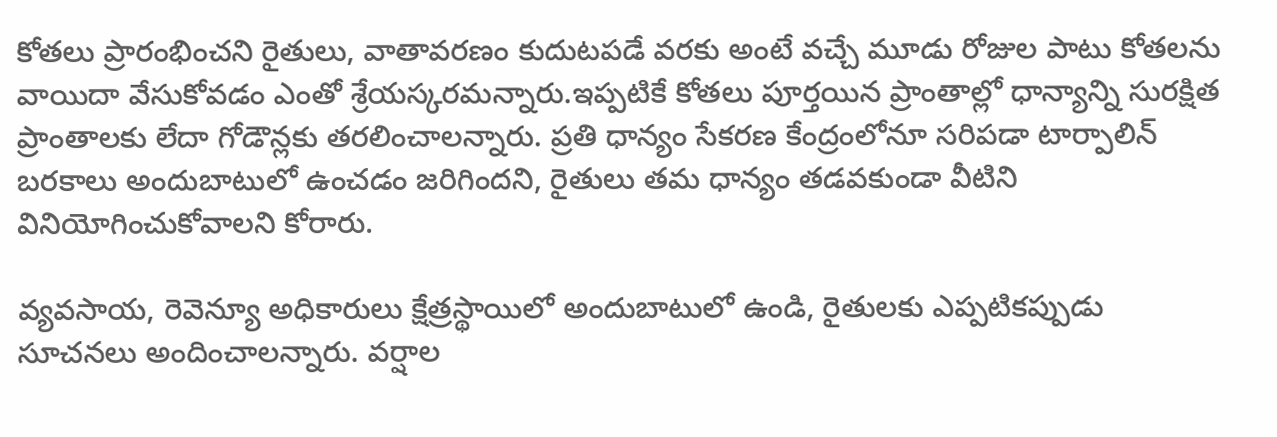కోతలు ప్రారంభించని రైతులు, వాతావరణం కుదుటపడే వరకు అంటే వచ్చే మూడు రోజుల పాటు కోతలను వాయిదా వేసుకోవడం ఎంతో శ్రేయస్కరమన్నారు.ఇప్పటికే కోతలు పూర్తయిన ప్రాంతాల్లో ధాన్యాన్ని సురక్షిత ప్రాంతాలకు లేదా గోడౌన్లకు తరలించాలన్నారు. ప్రతి ధాన్యం సేకరణ కేంద్రంలోనూ సరిపడా టార్పాలిన్ బరకాలు అందుబాటులో ఉంచడం జరిగిందని, రైతులు తమ ధాన్యం తడవకుండా వీటిని వినియోగించుకోవాలని కోరారు.

వ్యవసాయ, రెవెన్యూ అధికారులు క్షేత్రస్థాయిలో అందుబాటులో ఉండి, రైతులకు ఎప్పటికప్పుడు సూచనలు అందించాలన్నారు. వర్షాల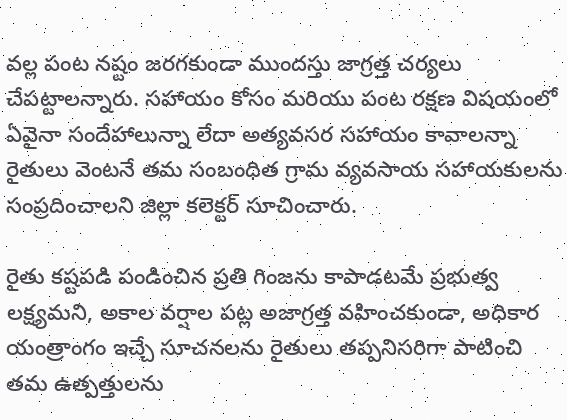వల్ల పంట నష్టం జరగకుండా ముందస్తు జాగ్రత్త చర్యలు చేపట్టాలన్నారు. సహాయం కోసం మరియు పంట రక్షణ విషయంలో ఏవైనా సందేహాలున్నా లేదా అత్యవసర సహాయం కావాలన్నా రైతులు వెంటనే తమ సంబంధిత గ్రామ వ్యవసాయ సహాయకులను సంప్రదించాలని జిల్లా కలెక్టర్ సూచించారు.

రైతు కష్టపడి పండించిన ప్రతి గింజను కాపాడటమే ప్రభుత్వ లక్ష్యమని, అకాల వర్షాల పట్ల అజాగ్రత్త వహించకుండా, అధికార యంత్రాంగం ఇచ్చే సూచనలను రైతులు తప్పనిసరిగా పాటించి తమ ఉత్పత్తులను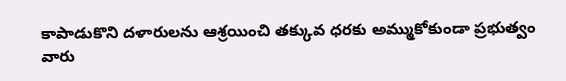కాపాడుకొని దళారులను ఆశ్రయించి తక్కువ ధరకు అమ్ముకోకుండా ప్రభుత్వం వారు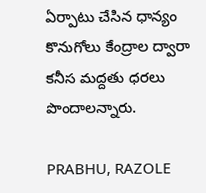ఏర్పాటు చేసిన ధాన్యం కొనుగోలు కేంద్రాల ద్వారా కనీస మద్దతు ధరలు పొందాలన్నారు.

PRABHU, RAZOLE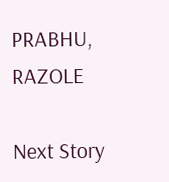PRABHU, RAZOLE

Next Story